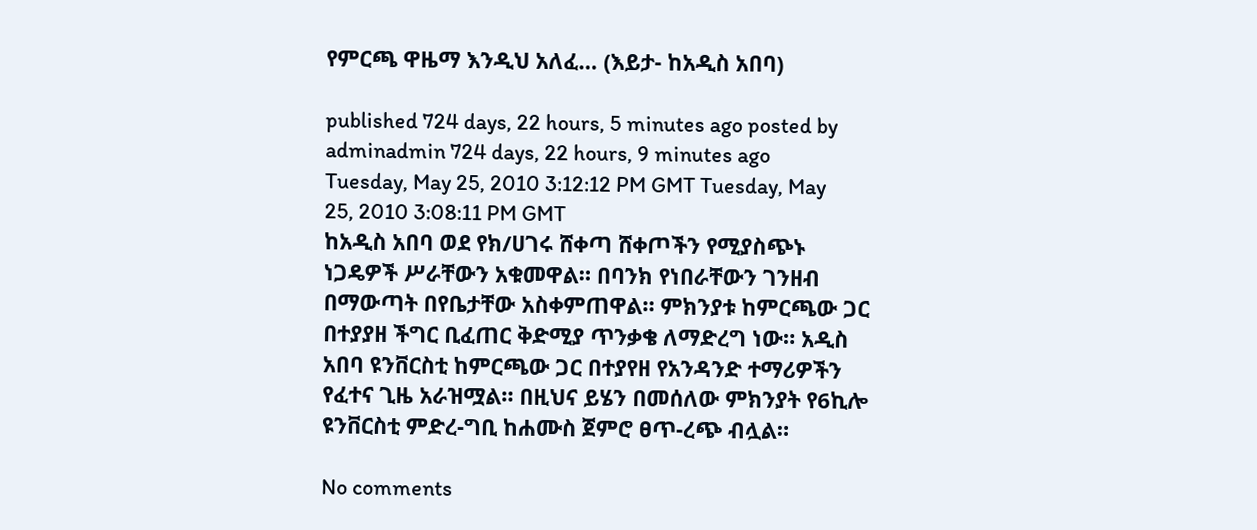የምርጫ ዋዜማ እንዲህ አለፈ… (እይታ- ከአዲስ አበባ)

published 724 days, 22 hours, 5 minutes ago posted by adminadmin 724 days, 22 hours, 9 minutes ago
Tuesday, May 25, 2010 3:12:12 PM GMT Tuesday, May 25, 2010 3:08:11 PM GMT
ከአዲስ አበባ ወደ የክ/ሀገሩ ሸቀጣ ሸቀጦችን የሚያስጭኑ ነጋዴዎች ሥራቸውን አቁመዋል። በባንክ የነበራቸውን ገንዘብ በማውጣት በየቤታቸው አስቀምጠዋል። ምክንያቱ ከምርጫው ጋር በተያያዘ ችግር ቢፈጠር ቅድሚያ ጥንቃቄ ለማድረግ ነው። አዲስ አበባ ዩንቨርስቲ ከምርጫው ጋር በተያየዘ የአንዳንድ ተማሪዎችን የፈተና ጊዜ አራዝሟል። በዚህና ይሄን በመሰለው ምክንያት የ6ኪሎ ዩንቨርስቲ ምድረ-ግቢ ከሐሙስ ጀምሮ ፀጥ-ረጭ ብሏል።

No comments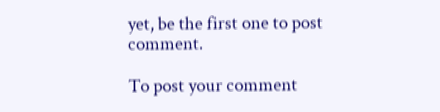yet, be the first one to post comment.

To post your comment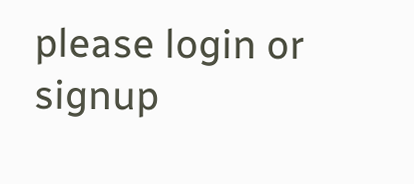please login or signup